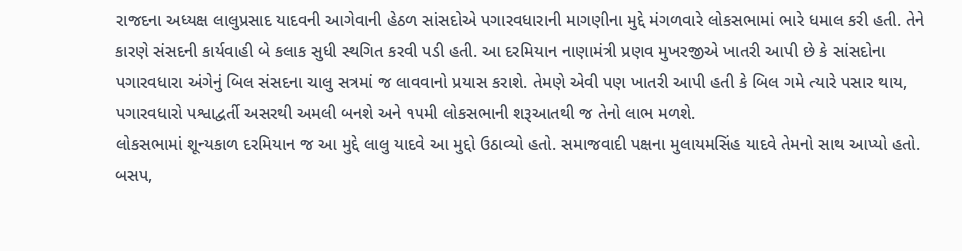રાજદના અધ્યક્ષ લાલુપ્રસાદ યાદવની આગેવાની હેઠળ સાંસદોએ પગારવધારાની માગણીના મુદ્દે મંગળવારે લોકસભામાં ભારે ધમાલ કરી હતી. તેને કારણે સંસદની કાર્યવાહી બે કલાક સુધી સ્થગિત કરવી પડી હતી. આ દરમિયાન નાણામંત્રી પ્રણવ મુખરજીએ ખાતરી આપી છે કે સાંસદોના પગારવધારા અંગેનું બિલ સંસદના ચાલુ સત્રમાં જ લાવવાનો પ્રયાસ કરાશે. તેમણે એવી પણ ખાતરી આપી હતી કે બિલ ગમે ત્યારે પસાર થાય, પગારવધારો પશ્વાદ્વર્તી અસરથી અમલી બનશે અને ૧૫મી લોકસભાની શરૂઆતથી જ તેનો લાભ મળશે.
લોકસભામાં શૂન્યકાળ દરમિયાન જ આ મુદ્દે લાલુ યાદવે આ મુદ્દો ઉઠાવ્યો હતો. સમાજવાદી પક્ષના મુલાયમસિંહ યાદવે તેમનો સાથ આપ્યો હતો. બસપ,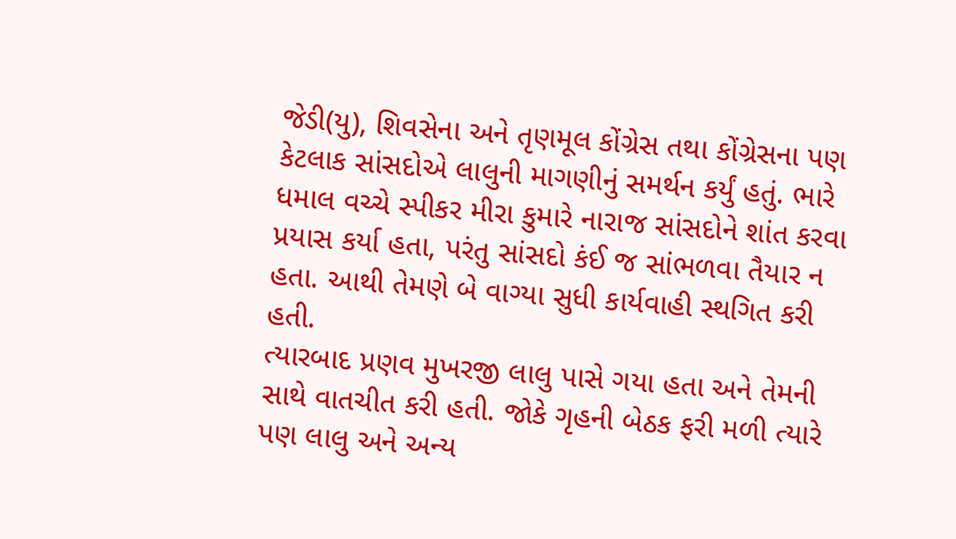જેડી(યુ), શિવસેના અને તૃણમૂલ કોંગ્રેસ તથા કોંગ્રેસના પણ કેટલાક સાંસદોએ લાલુની માગણીનું સમર્થન કર્યું હતું. ભારે ધમાલ વચ્ચે સ્પીકર મીરા કુમારે નારાજ સાંસદોને શાંત કરવા પ્રયાસ કર્યા હતા, પરંતુ સાંસદો કંઈ જ સાંભળવા તૈયાર ન હતા. આથી તેમણે બે વાગ્યા સુધી કાર્યવાહી સ્થગિત કરી હતી.
ત્યારબાદ પ્રણવ મુખરજી લાલુ પાસે ગયા હતા અને તેમની સાથે વાતચીત કરી હતી. જોકે ગૃહની બેઠક ફરી મળી ત્યારે પણ લાલુ અને અન્ય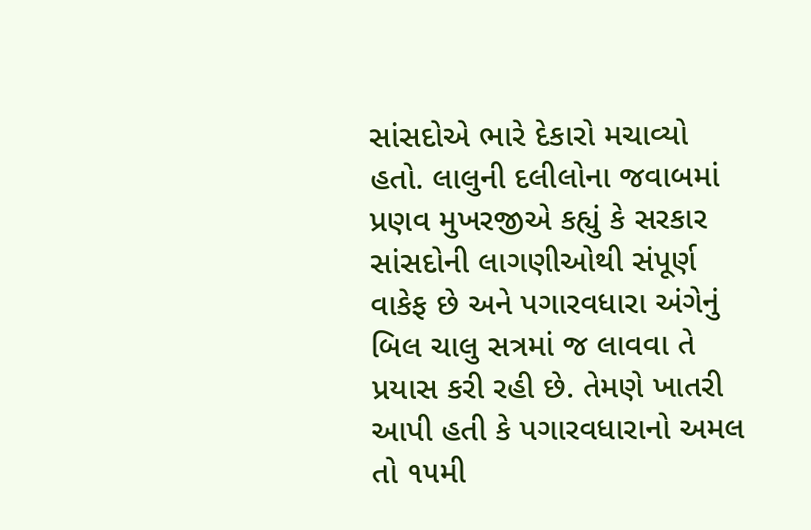સાંસદોએ ભારે દેકારો મચાવ્યો હતો. લાલુની દલીલોના જવાબમાં પ્રણવ મુખરજીએ કહ્યું કે સરકાર સાંસદોની લાગણીઓથી સંપૂર્ણ વાકેફ છે અને પગારવધારા અંગેનું બિલ ચાલુ સત્રમાં જ લાવવા તે પ્રયાસ કરી રહી છે. તેમણે ખાતરી આપી હતી કે પગારવધારાનો અમલ તો ૧૫મી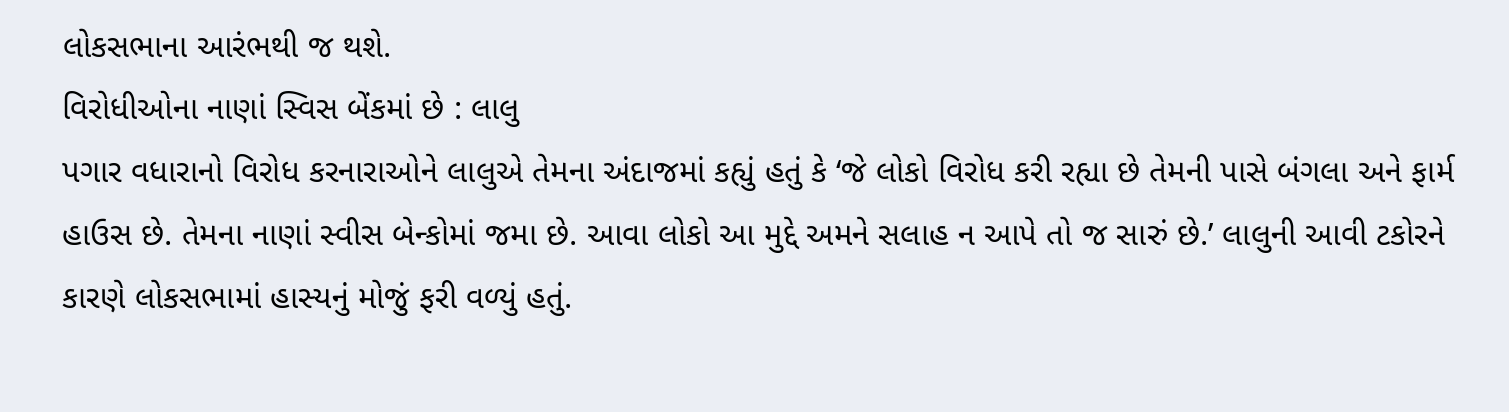લોકસભાના આરંભથી જ થશે.
વિરોધીઓના નાણાં સ્વિસ બેંકમાં છે : લાલુ
પગાર વધારાનો વિરોધ કરનારાઓને લાલુએ તેમના અંદાજમાં કહ્યું હતું કે ‘જે લોકો વિરોધ કરી રહ્યા છે તેમની પાસે બંગલા અને ફાર્મ હાઉસ છે. તેમના નાણાં સ્વીસ બેન્કોમાં જમા છે. આવા લોકો આ મુદ્દે અમને સલાહ ન આપે તો જ સારું છે.’ લાલુની આવી ટકોરને કારણે લોકસભામાં હાસ્યનું મોજું ફરી વળ્યું હતું.